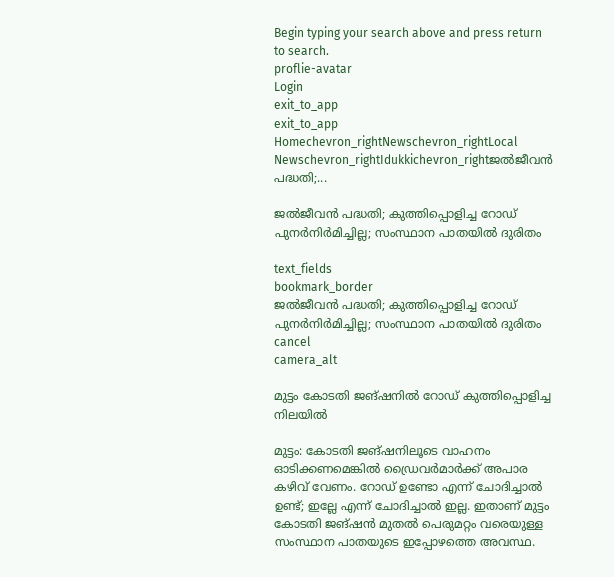Begin typing your search above and press return to search.
proflie-avatar
Login
exit_to_app
exit_to_app
Homechevron_rightNewschevron_rightLocal Newschevron_rightIdukkichevron_rightജൽജീവൻ പദ്ധതി;...

ജൽജീവൻ പദ്ധതി; കുത്തിപ്പൊളിച്ച റോഡ് പുനർനിർമിച്ചില്ല; സംസ്ഥാന പാതയിൽ ദുരിതം

text_fields
bookmark_border
ജൽജീവൻ പദ്ധതി; കുത്തിപ്പൊളിച്ച റോഡ് പുനർനിർമിച്ചില്ല; സംസ്ഥാന പാതയിൽ ദുരിതം
cancel
camera_alt

മുട്ടം കോടതി ജങ്ഷനിൽ റോഡ് കുത്തിപ്പൊളിച്ച നിലയിൽ

മുട്ടം: കോടതി ജങ്ഷനിലൂടെ വാഹനം ഓടിക്കണമെങ്കിൽ ഡ്രൈവർമാർക്ക് അപാര കഴിവ് വേണം. റോഡ് ഉണ്ടോ എന്ന് ചോദിച്ചാൽ ഉണ്ട്; ഇല്ലേ എന്ന് ചോദിച്ചാൽ ഇല്ല. ഇതാണ് മുട്ടം കോടതി ജങ്ഷൻ മുതൽ പെരുമറ്റം വരെയുള്ള സംസ്ഥാന പാതയുടെ ഇപ്പോഴത്തെ അവസ്ഥ.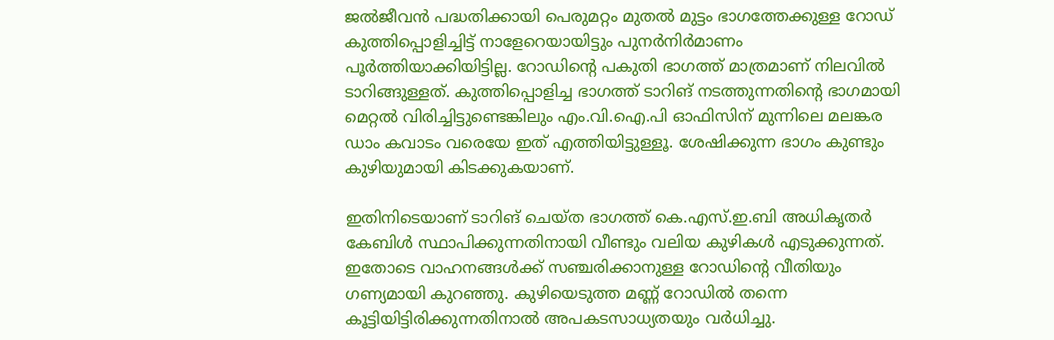ജൽജീവൻ പദ്ധതിക്കായി പെരുമറ്റം മുതൽ മുട്ടം ഭാഗത്തേക്കുള്ള റോഡ് കുത്തിപ്പൊളിച്ചിട്ട് നാളേറെയായിട്ടും പുനർനിർമാണം പൂർത്തിയാക്കിയിട്ടില്ല. റോഡിന്റെ പകുതി ഭാഗത്ത് മാത്രമാണ് നിലവിൽ ടാറിങ്ങുള്ളത്. കുത്തിപ്പൊളിച്ച ഭാഗത്ത് ടാറിങ് നടത്തുന്നതിന്റെ ഭാഗമായി മെറ്റൽ വിരിച്ചിട്ടുണ്ടെങ്കിലും എം.വി.ഐ.പി ഓഫിസിന് മുന്നിലെ മലങ്കര ഡാം കവാടം വരെയേ ഇത് എത്തിയിട്ടുള്ളൂ. ശേഷിക്കുന്ന ഭാഗം കുണ്ടും കുഴിയുമായി കിടക്കുകയാണ്.

ഇതിനിടെയാണ് ടാറിങ് ചെയ്ത ഭാഗത്ത് കെ.എസ്.ഇ.ബി അധികൃതർ കേബിൾ സ്ഥാപിക്കുന്നതിനായി വീണ്ടും വലിയ കുഴികൾ എടുക്കുന്നത്. ഇതോടെ വാഹനങ്ങൾക്ക് സഞ്ചരിക്കാനുള്ള റോഡിന്റെ വീതിയും ഗണ്യമായി കുറഞ്ഞു. കുഴിയെടുത്ത മണ്ണ് റോഡിൽ തന്നെ കൂട്ടിയിട്ടിരിക്കുന്നതിനാൽ അപകടസാധ്യതയും വർധിച്ചു.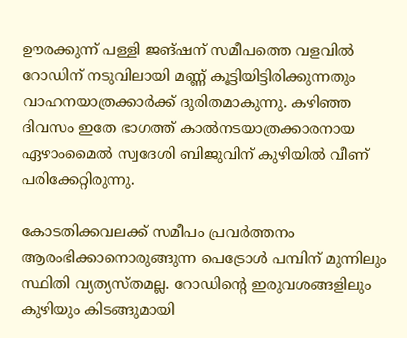ഊരക്കുന്ന് പള്ളി ജങ്ഷന് സമീപത്തെ വളവിൽ റോഡിന് നടുവിലായി മണ്ണ് കൂട്ടിയിട്ടിരിക്കുന്നതും വാഹനയാത്രക്കാർക്ക് ദുരിതമാകുന്നു. കഴിഞ്ഞ ദിവസം ഇതേ ഭാഗത്ത് കാൽനടയാത്രക്കാരനായ ഏഴാംമൈൽ സ്വദേശി ബിജുവിന് കുഴിയിൽ വീണ് പരിക്കേറ്റിരുന്നു.

കോടതിക്കവലക്ക് സമീപം പ്രവർത്തനം ആരംഭിക്കാനൊരുങ്ങുന്ന പെട്രോൾ പമ്പിന് മുന്നിലും സ്ഥിതി വ്യത്യസ്തമല്ല. റോഡിന്റെ ഇരുവശങ്ങളിലും കുഴിയും കിടങ്ങുമായി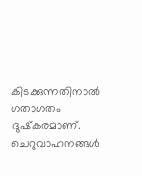കിടക്കുന്നതിനാൽ ഗതാഗതം ദുഷ്‌കരമാണ്. ചെറുവാഹനങ്ങൾ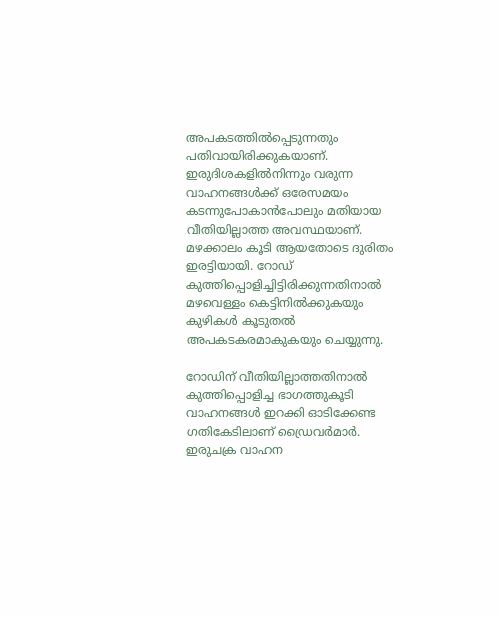അപകടത്തിൽപ്പെടുന്നതും പതിവായിരിക്കുകയാണ്. ഇരുദിശകളിൽനിന്നും വരുന്ന വാഹനങ്ങൾക്ക് ഒരേസമയം കടന്നുപോകാൻപോലും മതിയായ വീതിയില്ലാത്ത അവസ്ഥയാണ്. മഴക്കാലം കൂടി ആയതോടെ ദുരിതം ഇരട്ടിയായി. റോഡ് കുത്തിപ്പൊളിച്ചിട്ടിരിക്കുന്നതിനാൽ മഴവെള്ളം കെട്ടിനിൽക്കുകയും കുഴികൾ കൂടുതൽ അപകടകരമാകുകയും ചെയ്യുന്നു.

റോഡിന് വീതിയില്ലാത്തതിനാൽ കുത്തിപ്പൊളിച്ച ഭാഗത്തുകൂടി വാഹനങ്ങൾ ഇറക്കി ഓടിക്കേണ്ട ഗതികേടിലാണ് ഡ്രൈവർമാർ. ഇരുചക്ര വാഹന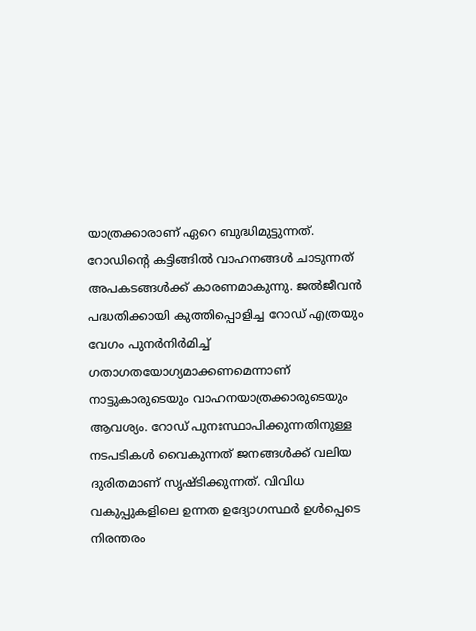യാത്രക്കാരാണ് ഏറെ ബുദ്ധിമുട്ടുന്നത്. റോഡിന്റെ കട്ടിങ്ങിൽ വാഹനങ്ങൾ ചാടുന്നത് അപകടങ്ങൾക്ക് കാരണമാകുന്നു. ജൽജീവൻ പദ്ധതിക്കായി കുത്തിപ്പൊളിച്ച റോഡ് എത്രയും വേഗം പുനർനിർമിച്ച് ഗതാഗതയോഗ്യമാക്കണമെന്നാണ് നാട്ടുകാരുടെയും വാഹനയാത്രക്കാരുടെയും ആവശ്യം. റോഡ് പുനഃസ്ഥാപിക്കുന്നതിനുള്ള നടപടികൾ വൈകുന്നത് ജനങ്ങൾക്ക് വലിയ ദുരിതമാണ് സൃഷ്ടിക്കുന്നത്. വിവിധ വകുപ്പുകളിലെ ഉന്നത ഉദ്യോഗസ്ഥർ ഉൾപ്പെടെ നിരന്തരം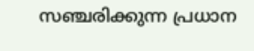സഞ്ചരിക്കുന്ന പ്രധാന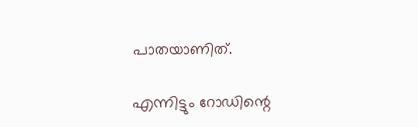പാതയാണിത്.

എന്നിട്ടും റോഡിന്റെ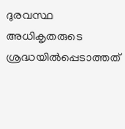ദുരവസ്ഥ അധികൃതരുടെ ശ്രദ്ധയിൽപ്പെടാത്തത്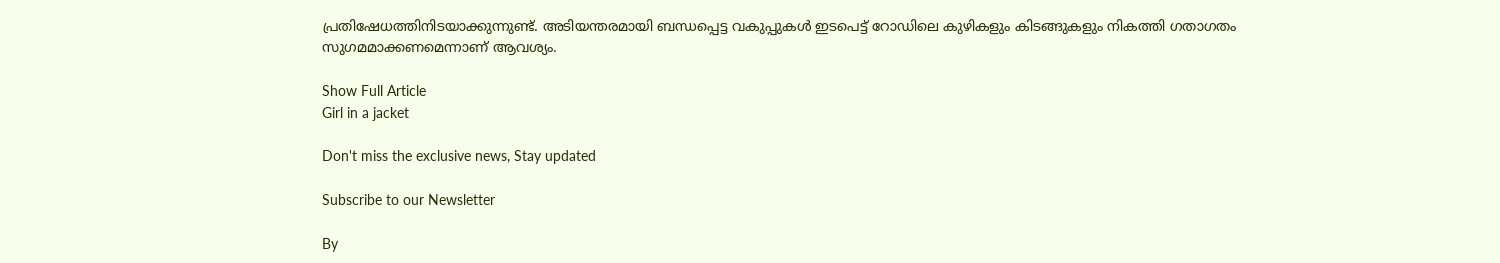പ്രതിഷേധത്തിനിടയാക്കുന്നുണ്ട്. അടിയന്തരമായി ബന്ധപ്പെട്ട വകുപ്പുകൾ ഇടപെട്ട് റോഡിലെ കുഴികളും കിടങ്ങുകളും നികത്തി ഗതാഗതം സുഗമമാക്കണമെന്നാണ് ആവശ്യം.

Show Full Article
Girl in a jacket

Don't miss the exclusive news, Stay updated

Subscribe to our Newsletter

By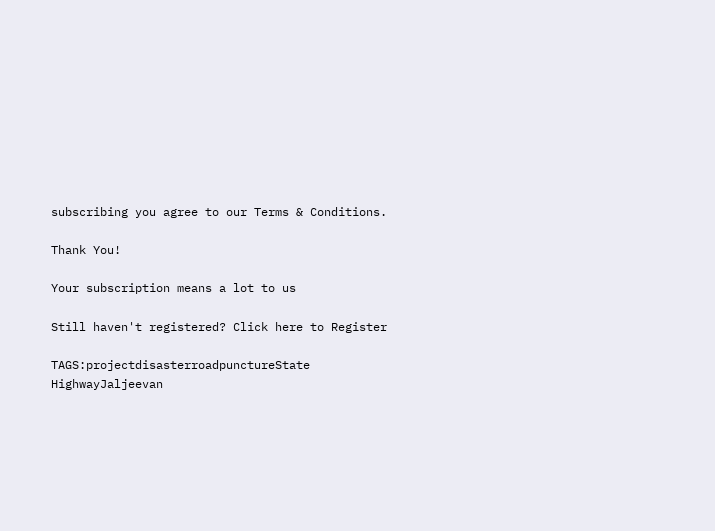subscribing you agree to our Terms & Conditions.

Thank You!

Your subscription means a lot to us

Still haven't registered? Click here to Register

TAGS:projectdisasterroadpunctureState HighwayJaljeevan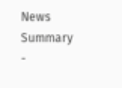News Summary -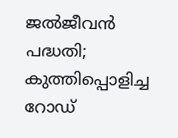ജൽജീവൻ പദ്ധതി; കുത്തിപ്പൊളിച്ച റോഡ്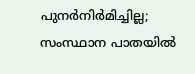പുനർനിർമിച്ചില്ല; സംസ്ഥാന പാതയിൽ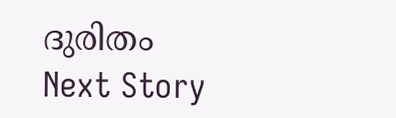ദുരിതം
Next Story